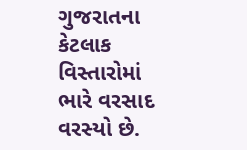ગુજરાતના કેટલાક વિસ્તારોમાં ભારે વરસાદ વરસ્યો છે.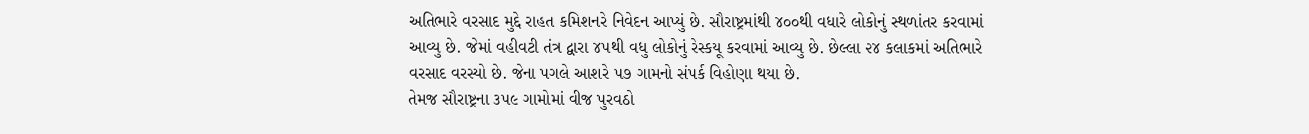અતિભારે વરસાદ મુદ્દે રાહત કમિશનરે નિવેદન આપ્યું છે. સૌરાષ્ટ્રમાંથી ૪૦૦થી વધારે લોકોનું સ્થળાંતર કરવામાં આવ્યુ છે. જેમાં વહીવટી તંત્ર દ્વારા ૪૫થી વધુ લોકોનું રેસ્કયૂ કરવામાં આવ્યુ છે. છેલ્લા ૨૪ કલાકમાં અતિભારે વરસાદ વરસ્યો છે. જેના પગલે આશરે ૫૭ ગામનો સંપર્ક વિહોણા થયા છે.
તેમજ સૌરાષ્ટ્રના ૩૫૯ ગામોમાં વીજ પુરવઠો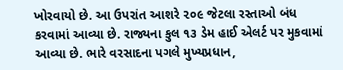ખોરવાયો છે. આ ઉપરાંત આશરે ૨૦૯ જેટલા રસ્તાઓ બંધ કરવામાં આવ્યા છે. રાજ્યના કુલ ૧૩ ડેમ હાઈ એલર્ટ પર મુકવામાં આવ્યા છે. ભારે વરસાદના પગલે મુખ્યપ્રધાન,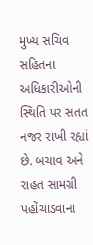મુખ્ય સચિવ સહિતના અધિકારીઓની સ્થિતિ પર સતત નજર રાખી રહ્યાં છે. બચાવ અને રાહત સામગ્રી પહોંચાડવાના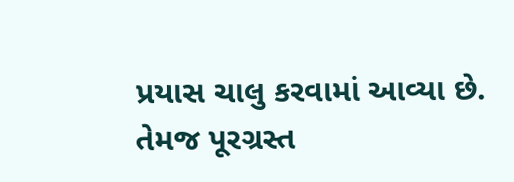પ્રયાસ ચાલુ કરવામાં આવ્યા છે. તેમજ પૂરગ્રસ્ત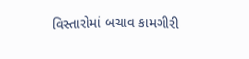વિસ્તારોમાં બચાવ કામગીરી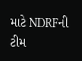માટે NDRFની ટીમ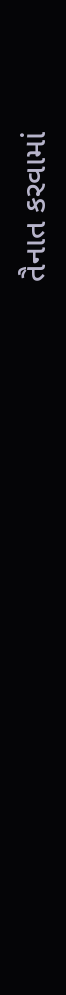તૈનાત કરવામાં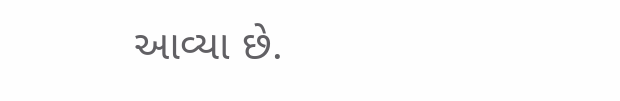આવ્યા છે.